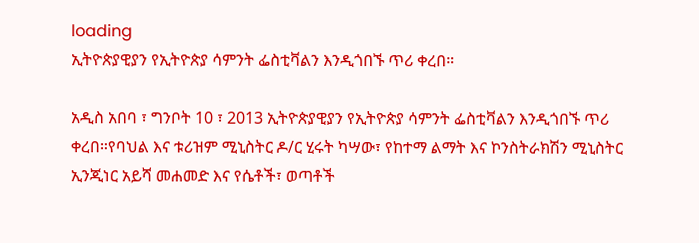loading
ኢትዮጵያዊያን የኢትዮጵያ ሳምንት ፌስቲቫልን እንዲጎበኙ ጥሪ ቀረበ።

አዲስ አበባ ፣ ግንቦት 10 ፣ 2013 ኢትዮጵያዊያን የኢትዮጵያ ሳምንት ፌስቲቫልን እንዲጎበኙ ጥሪ ቀረበ።የባህል እና ቱሪዝም ሚኒስትር ዶ/ር ሂሩት ካሣው፣ የከተማ ልማት እና ኮንስትራክሽን ሚኒስትር ኢንጂነር አይሻ መሐመድ እና የሴቶች፣ ወጣቶች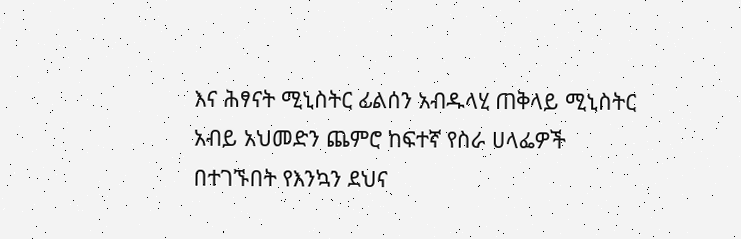እና ሕፃናት ሚኒስትር ፊልሰን አብዱላሂ ጠቅላይ ሚኒስትር አብይ አህመድን ጨምሮ ከፍተኛ የስራ ሀላፌዎች በተገኙበት የእንኳን ደህና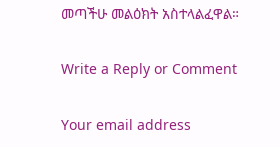መጣችሁ መልዕክት አስተላልፈዋል።

Write a Reply or Comment

Your email address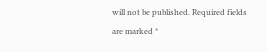will not be published. Required fields are marked *